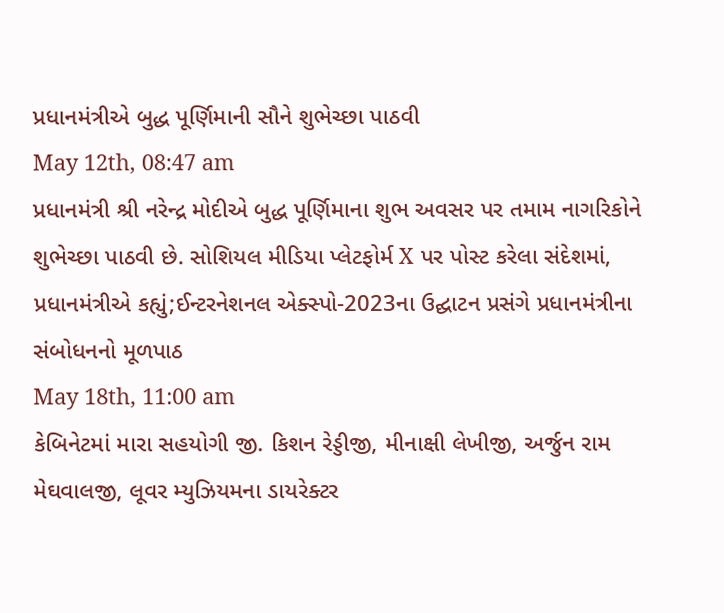પ્રધાનમંત્રીએ બુદ્ધ પૂર્ણિમાની સૌને શુભેચ્છા પાઠવી
May 12th, 08:47 am
પ્રધાનમંત્રી શ્રી નરેન્દ્ર મોદીએ બુદ્ધ પૂર્ણિમાના શુભ અવસર પર તમામ નાગરિકોને શુભેચ્છા પાઠવી છે. સોશિયલ મીડિયા પ્લેટફોર્મ X પર પોસ્ટ કરેલા સંદેશમાં, પ્રધાનમંત્રીએ કહ્યું;ઈન્ટરનેશનલ એક્સ્પો-2023ના ઉદ્ઘાટન પ્રસંગે પ્રધાનમંત્રીના સંબોધનનો મૂળપાઠ
May 18th, 11:00 am
કેબિનેટમાં મારા સહયોગી જી. કિશન રેડ્ડીજી, મીનાક્ષી લેખીજી, અર્જુન રામ મેઘવાલજી, લૂવર મ્યુઝિયમના ડાયરેક્ટર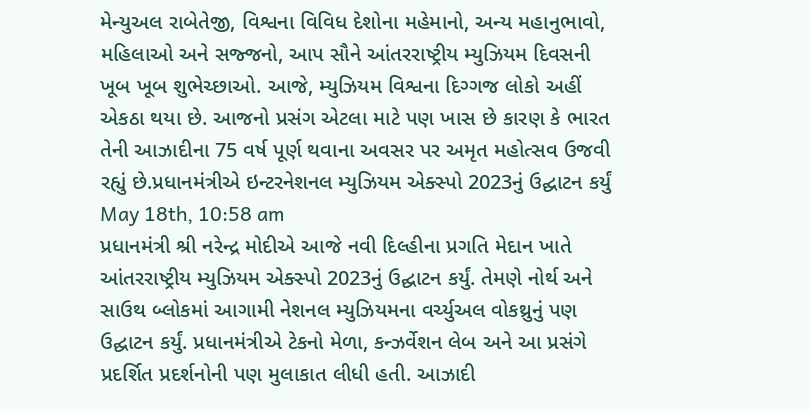મેન્યુઅલ રાબેતેજી, વિશ્વના વિવિધ દેશોના મહેમાનો, અન્ય મહાનુભાવો, મહિલાઓ અને સજ્જનો, આપ સૌને આંતરરાષ્ટ્રીય મ્યુઝિયમ દિવસની ખૂબ ખૂબ શુભેચ્છાઓ. આજે, મ્યુઝિયમ વિશ્વના દિગ્ગજ લોકો અહીં એકઠા થયા છે. આજનો પ્રસંગ એટલા માટે પણ ખાસ છે કારણ કે ભારત તેની આઝાદીના 75 વર્ષ પૂર્ણ થવાના અવસર પર અમૃત મહોત્સવ ઉજવી રહ્યું છે.પ્રધાનમંત્રીએ ઇન્ટરનેશનલ મ્યુઝિયમ એક્સ્પો 2023નું ઉદ્ઘાટન કર્યું
May 18th, 10:58 am
પ્રધાનમંત્રી શ્રી નરેન્દ્ર મોદીએ આજે નવી દિલ્હીના પ્રગતિ મેદાન ખાતે આંતરરાષ્ટ્રીય મ્યુઝિયમ એક્સ્પો 2023નું ઉદ્ઘાટન કર્યું. તેમણે નોર્થ અને સાઉથ બ્લોકમાં આગામી નેશનલ મ્યુઝિયમના વર્ચ્યુઅલ વોકથ્રુનું પણ ઉદ્ઘાટન કર્યું. પ્રધાનમંત્રીએ ટેકનો મેળા, કન્ઝર્વેશન લેબ અને આ પ્રસંગે પ્રદર્શિત પ્રદર્શનોની પણ મુલાકાત લીધી હતી. આઝાદી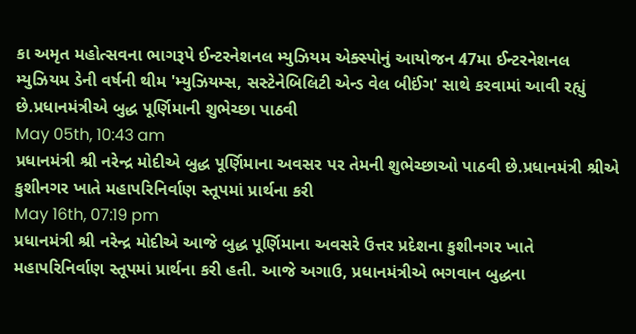કા અમૃત મહોત્સવના ભાગરૂપે ઈન્ટરનેશનલ મ્યુઝિયમ એક્સ્પોનું આયોજન 47મા ઈન્ટરનેશનલ મ્યુઝિયમ ડેની વર્ષની થીમ 'મ્યુઝિયમ્સ, સસ્ટેનેબિલિટી એન્ડ વેલ બીઈંગ' સાથે કરવામાં આવી રહ્યું છે.પ્રધાનમંત્રીએ બુદ્ધ પૂર્ણિમાની શુભેચ્છા પાઠવી
May 05th, 10:43 am
પ્રધાનમંત્રી શ્રી નરેન્દ્ર મોદીએ બુદ્ધ પૂર્ણિમાના અવસર પર તેમની શુભેચ્છાઓ પાઠવી છે.પ્રધાનમંત્રી શ્રીએ કુશીનગર ખાતે મહાપરિનિર્વાણ સ્તૂપમાં પ્રાર્થના કરી
May 16th, 07:19 pm
પ્રધાનમંત્રી શ્રી નરેન્દ્ર મોદીએ આજે બુદ્ધ પૂર્ણિમાના અવસરે ઉત્તર પ્રદેશના કુશીનગર ખાતે મહાપરિનિર્વાણ સ્તૂપમાં પ્રાર્થના કરી હતી. આજે અગાઉ, પ્રધાનમંત્રીએ ભગવાન બુદ્ધના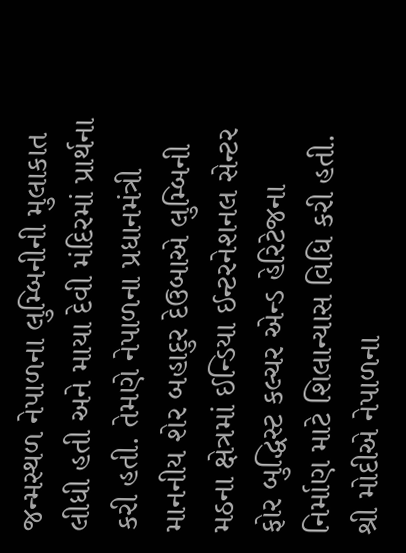જન્મસ્થળ નેપાળના લુમ્બિનીની મુલાકાત લીધી હતી અને માયા દેવી મંદિરમાં પ્રાર્થના કરી હતી. તેમણે નેપાળના પ્રધાનમંત્રી માનનીય શેર બહાદુર દેઉબાએ લુમ્બિની મઠના ક્ષેત્રમાં ઈન્ડિયા ઈન્ટરનેશનલ સેન્ટર ફોર બુદ્ધિસ્ટ કલ્ચર એન્ડ હેરિટેજના નિર્માણ માટે શિલાન્યાસ વિધિ કરી હતી. શ્રી મોદીએ નેપાળના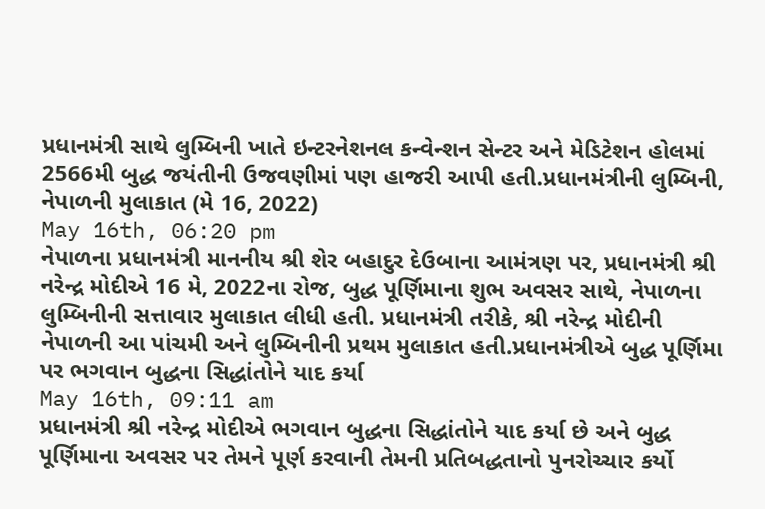પ્રધાનમંત્રી સાથે લુમ્બિની ખાતે ઇન્ટરનેશનલ કન્વેન્શન સેન્ટર અને મેડિટેશન હોલમાં 2566મી બુદ્ધ જયંતીની ઉજવણીમાં પણ હાજરી આપી હતી.પ્રધાનમંત્રીની લુમ્બિની, નેપાળની મુલાકાત (મે 16, 2022)
May 16th, 06:20 pm
નેપાળના પ્રધાનમંત્રી માનનીય શ્રી શેર બહાદુર દેઉબાના આમંત્રણ પર, પ્રધાનમંત્રી શ્રી નરેન્દ્ર મોદીએ 16 મે, 2022ના રોજ, બુદ્ધ પૂર્ણિમાના શુભ અવસર સાથે, નેપાળના લુમ્બિનીની સત્તાવાર મુલાકાત લીધી હતી. પ્રધાનમંત્રી તરીકે, શ્રી નરેન્દ્ર મોદીની નેપાળની આ પાંચમી અને લુમ્બિનીની પ્રથમ મુલાકાત હતી.પ્રધાનમંત્રીએ બુદ્ધ પૂર્ણિમા પર ભગવાન બુદ્ધના સિદ્ધાંતોને યાદ કર્યા
May 16th, 09:11 am
પ્રધાનમંત્રી શ્રી નરેન્દ્ર મોદીએ ભગવાન બુદ્ધના સિદ્ધાંતોને યાદ કર્યા છે અને બુદ્ધ પૂર્ણિમાના અવસર પર તેમને પૂર્ણ કરવાની તેમની પ્રતિબદ્ધતાનો પુનરોચ્ચાર કર્યો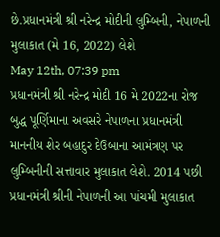છે.પ્રધાનમંત્રી શ્રી નરેન્દ્ર મોદીની લુમ્બિની, નેપાળની મુલાકાત (મે 16, 2022) લેશે
May 12th, 07:39 pm
પ્રધાનમંત્રી શ્રી નરેન્દ્ર મોદી 16 મે 2022ના રોજ બુદ્ધ પૂર્ણિમાના અવસરે નેપાળના પ્રધાનમંત્રી માનનીય શેર બહાદુર દેઉબાના આમંત્રણ પર લુમ્બિનીની સત્તાવાર મુલાકાત લેશે. 2014 પછી પ્રધાનમંત્રી શ્રીની નેપાળની આ પાંચમી મુલાકાત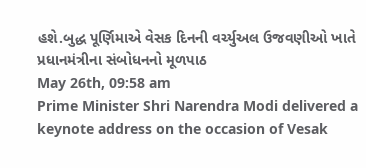હશે.બુદ્ધ પૂર્ણિમાએ વેસક દિનની વર્ચ્યુઅલ ઉજવણીઓ ખાતે પ્રધાનમંત્રીના સંબોધનનો મૂળપાઠ
May 26th, 09:58 am
Prime Minister Shri Narendra Modi delivered a keynote address on the occasion of Vesak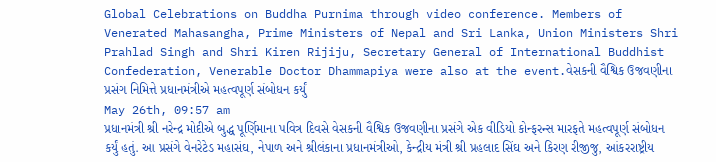Global Celebrations on Buddha Purnima through video conference. Members of Venerated Mahasangha, Prime Ministers of Nepal and Sri Lanka, Union Ministers Shri Prahlad Singh and Shri Kiren Rijiju, Secretary General of International Buddhist Confederation, Venerable Doctor Dhammapiya were also at the event.વેસકની વૈશ્વિક ઉજવણીના પ્રસંગ નિમિત્તે પ્રધાનમંત્રીએ મહત્વપૂર્ણ સંબોધન કર્યું
May 26th, 09:57 am
પ્રધાનમંત્રી શ્રી નરેન્દ્ર મોદીએ બુદ્ધ પૂર્ણિમાના પવિત્ર દિવસે વેસકની વૈશ્વિક ઉજવણીના પ્રસંગે એક વીડિયો કોન્ફરન્સ મારફતે મહત્વપૂર્ણ સંબોધન કર્યું હતું. આ પ્રસંગે વેનરેટેડ મહાસંઘ, નેપાળ અને શ્રીલંકાના પ્રધાનમંત્રીઓ, કેન્દ્રીય મંત્રી શ્રી પ્રહલાદ સિંઘ અને કિરણ રીજીજુ, આંકરરાષ્ટ્રીય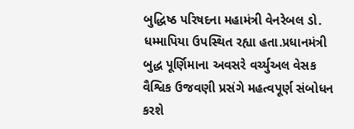બુદ્ધિષ્ઠ પરિષદના મહામંત્રી વેનરેબલ ડો. ધમ્માપિયા ઉપસ્થિત રહ્યા હતા.પ્રધાનમંત્રી બુદ્ધ પૂર્ણિમાના અવસરે વર્ચ્યુઅલ વેસક વૈશ્વિક ઉજવણી પ્રસંગે મહત્વપૂર્ણ સંબોધન કરશે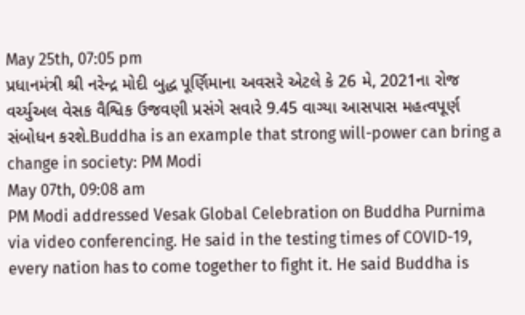May 25th, 07:05 pm
પ્રધાનમંત્રી શ્રી નરેન્દ્ર મોદી બુદ્ધ પૂર્ણિમાના અવસરે એટલે કે 26 મે, 2021ના રોજ વર્ચ્યુઅલ વેસક વૈશ્વિક ઉજવણી પ્રસંગે સવારે 9.45 વાગ્યા આસપાસ મહત્વપૂર્ણ સંબોધન કરશે.Buddha is an example that strong will-power can bring a change in society: PM Modi
May 07th, 09:08 am
PM Modi addressed Vesak Global Celebration on Buddha Purnima via video conferencing. He said in the testing times of COVID-19, every nation has to come together to fight it. He said Buddha is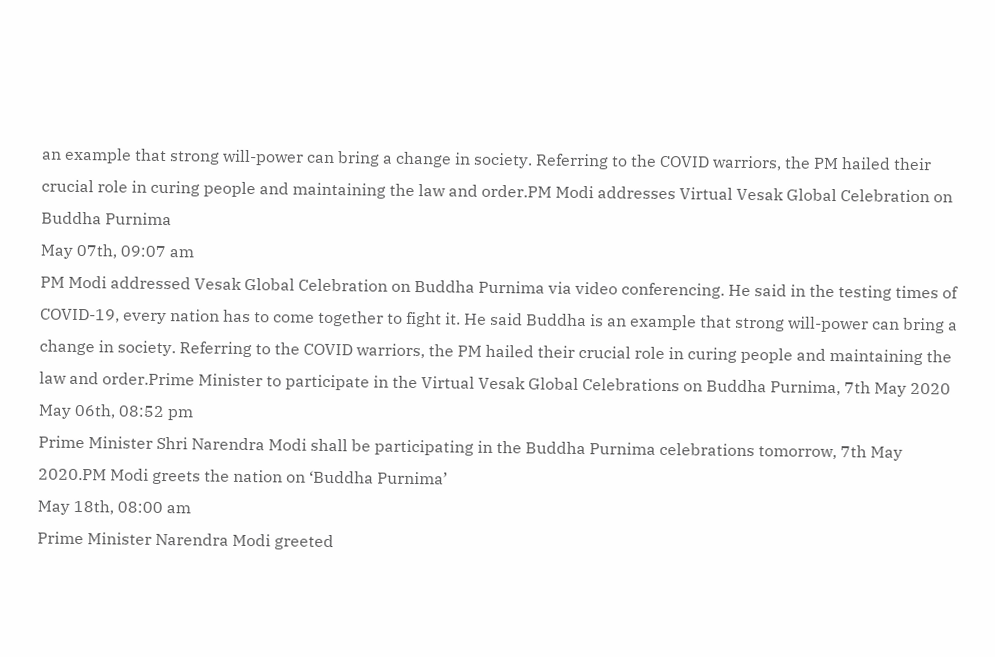an example that strong will-power can bring a change in society. Referring to the COVID warriors, the PM hailed their crucial role in curing people and maintaining the law and order.PM Modi addresses Virtual Vesak Global Celebration on Buddha Purnima
May 07th, 09:07 am
PM Modi addressed Vesak Global Celebration on Buddha Purnima via video conferencing. He said in the testing times of COVID-19, every nation has to come together to fight it. He said Buddha is an example that strong will-power can bring a change in society. Referring to the COVID warriors, the PM hailed their crucial role in curing people and maintaining the law and order.Prime Minister to participate in the Virtual Vesak Global Celebrations on Buddha Purnima, 7th May 2020
May 06th, 08:52 pm
Prime Minister Shri Narendra Modi shall be participating in the Buddha Purnima celebrations tomorrow, 7th May 2020.PM Modi greets the nation on ‘Buddha Purnima’
May 18th, 08:00 am
Prime Minister Narendra Modi greeted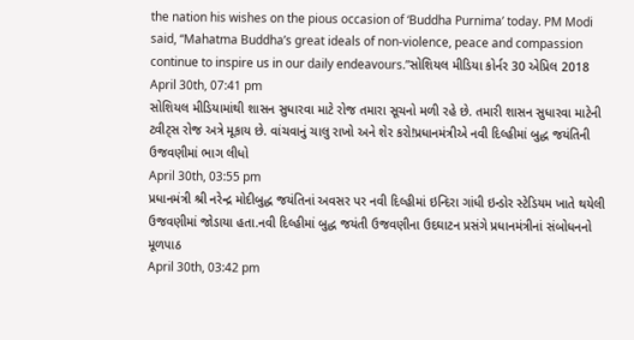the nation his wishes on the pious occasion of ‘Buddha Purnima’ today. PM Modi said, “Mahatma Buddha’s great ideals of non-violence, peace and compassion continue to inspire us in our daily endeavours.”સોશિયલ મીડિયા કોર્નર 30 એપ્રિલ 2018
April 30th, 07:41 pm
સોશિયલ મીડિયામાંથી શાસન સુધારવા માટે રોજ તમારા સૂચનો મળી રહે છે. તમારી શાસન સુધારવા માટેની ટ્વીટ્સ રોજ અત્રે મૂકાય છે. વાંચવાનું ચાલુ રાખો અને શેર કરો!પ્રધાનમંત્રીએ નવી દિલ્હીમાં બુદ્ધ જયંતિની ઉજવણીમાં ભાગ લીધો
April 30th, 03:55 pm
પ્રધાનમંત્રી શ્રી નરેન્દ્ર મોદીબુદ્ધ જયંતિનાં અવસર પર નવી દિલ્હીમાં ઇન્દિરા ગાંધી ઇન્ડોર સ્ટેડિયમ ખાતે થયેલી ઉજવણીમાં જોડાયા હતા.નવી દિલ્હીમાં બુદ્ધ જયંતી ઉજવણીના ઉદઘાટન પ્રસંગે પ્રધાનમંત્રીનાં સંબોધનનો મૂળપાઠ
April 30th, 03:42 pm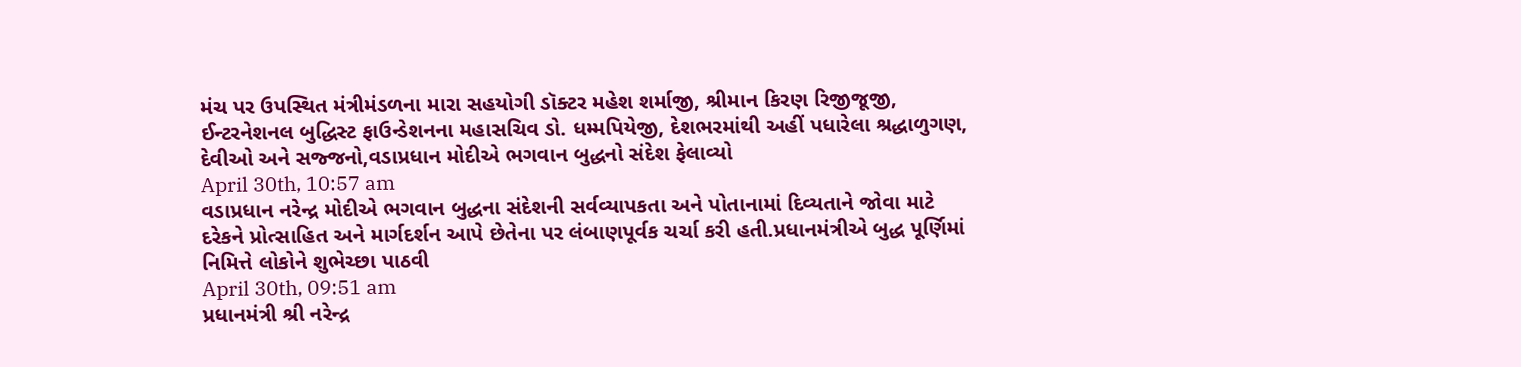મંચ પર ઉપસ્થિત મંત્રીમંડળના મારા સહયોગી ડૉક્ટર મહેશ શર્માજી, શ્રીમાન કિરણ રિજીજૂજી, ઈન્ટરનેશનલ બુદ્ધિસ્ટ ફાઉન્ડેશનના મહાસચિવ ડો. ધમ્મપિયેજી, દેશભરમાંથી અહીં પધારેલા શ્રદ્ધાળુગણ, દેવીઓ અને સજ્જનો,વડાપ્રધાન મોદીએ ભગવાન બુદ્ધનો સંદેશ ફેલાવ્યો
April 30th, 10:57 am
વડાપ્રધાન નરેન્દ્ર મોદીએ ભગવાન બુદ્ધના સંદેશની સર્વવ્યાપકતા અને પોતાનામાં દિવ્યતાને જોવા માટે દરેકને પ્રોત્સાહિત અને માર્ગદર્શન આપે છેતેના પર લંબાણપૂર્વક ચર્ચા કરી હતી.પ્રધાનમંત્રીએ બુદ્ધ પૂર્ણિમાં નિમિત્તે લોકોને શુભેચ્છા પાઠવી
April 30th, 09:51 am
પ્રધાનમંત્રી શ્રી નરેન્દ્ર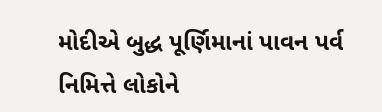મોદીએ બુદ્ધ પૂર્ણિમાનાં પાવન પર્વ નિમિત્તે લોકોને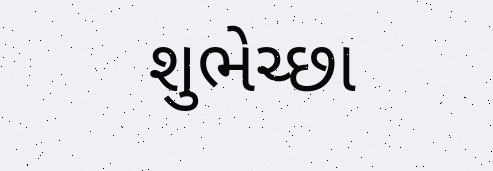શુભેચ્છા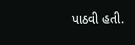પાઠવી હતી.